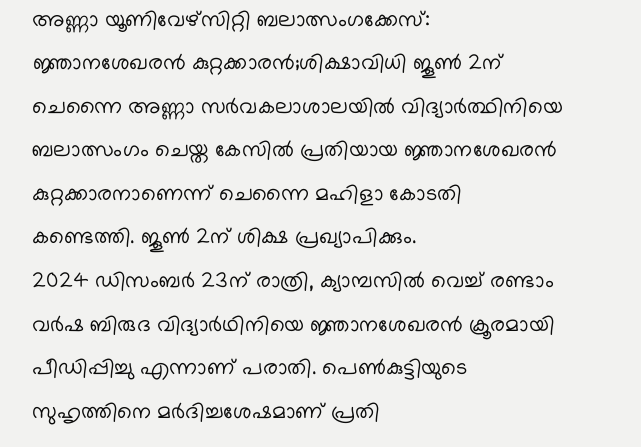അണ്ണാ യൂണിവേഴ്സിറ്റി ബലാത്സംഗക്കേസ്: ജ്ഞാനശേഖരൻ കുറ്റക്കാരൻ;ശിക്ഷാവിധി ജൂൺ 2ന്
ചെന്നൈ അണ്ണാ സർവകലാശാലയിൽ വിദ്യാർത്ഥിനിയെ ബലാത്സംഗം ചെയ്ത കേസിൽ പ്രതിയായ ജ്ഞാനശേഖരൻ കുറ്റക്കാരനാണെന്ന് ചെന്നൈ മഹിളാ കോടതി കണ്ടെത്തി. ജൂൺ 2ന് ശിക്ഷ പ്രഖ്യാപിക്കും.
2024 ഡിസംബർ 23ന് രാത്രി, ക്യാമ്പസിൽ വെച്ച് രണ്ടാം വർഷ ബിരുദ വിദ്യാർഥിനിയെ ജ്ഞാനശേഖരൻ ക്രൂരമായി പീഡിപ്പിച്ചു എന്നാണ് പരാതി. പെൺകുട്ടിയുടെ സുഹൃത്തിനെ മർദിച്ചശേഷമാണ് പ്രതി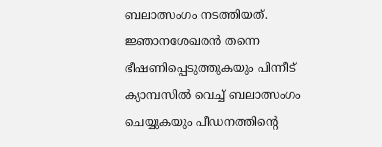ബലാത്സംഗം നടത്തിയത്. ജ്ഞാനശേഖരൻ തന്നെ ഭീഷണിപ്പെടുത്തുകയും പിന്നീട് ക്യാമ്പസിൽ വെച്ച് ബലാത്സംഗം ചെയ്യുകയും പീഡനത്തിന്റെ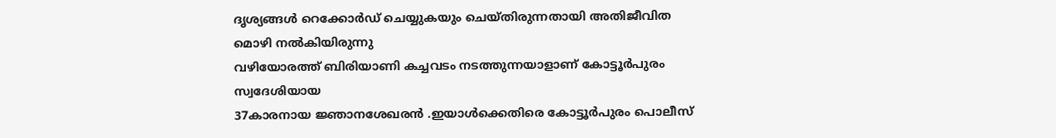ദൃശ്യങ്ങൾ റെക്കോർഡ് ചെയ്യുകയും ചെയ്തിരുന്നതായി അതിജീവിത മൊഴി നൽകിയിരുന്നു
വഴിയോരത്ത് ബിരിയാണി കച്ചവടം നടത്തുന്നയാളാണ് കോട്ടൂർപുരം സ്വദേശിയായ
37കാരനായ ജ്ഞാനശേഖരൻ .ഇയാൾക്കെതിരെ കോട്ടൂർപുരം പൊലീസ്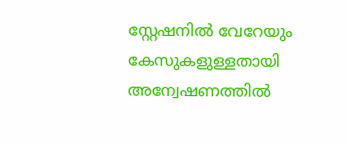സ്റ്റേഷനിൽ വേറേയും കേസുകളുള്ളതായി അന്വേഷണത്തിൽ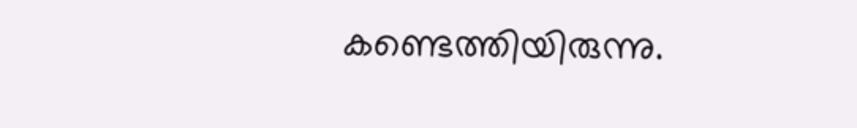കണ്ടെത്തിയിരുന്നു.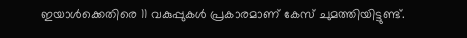ഇയാൾക്കെതിരെ 11 വകുപ്പുകൾ പ്രകാരമാണ് കേസ് ചുമത്തിയിട്ടുണ്ട്.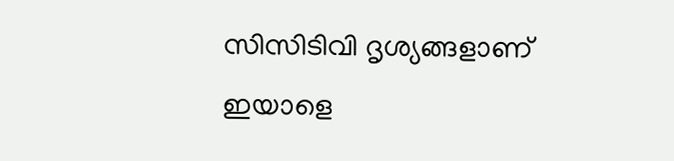സിസിടിവി ദൃശ്യങ്ങളാണ് ഇയാളെ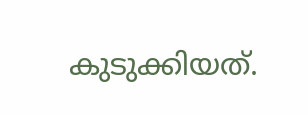കുടുക്കിയത്.